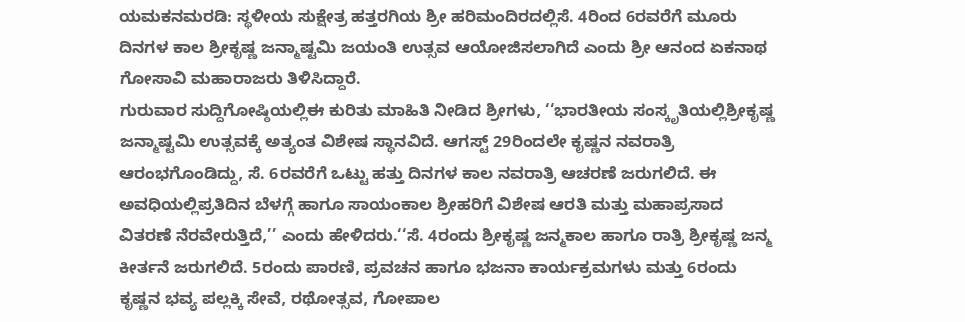ಯಮಕನಮರಡಿ: ಸ್ಥಳೀಯ ಸುಕ್ಷೇತ್ರ ಹತ್ತರಗಿಯ ಶ್ರೀ ಹರಿಮಂದಿರದಲ್ಲಿಸೆ. 4ರಿಂದ 6ರವರೆಗೆ ಮೂರು ದಿನಗಳ ಕಾಲ ಶ್ರೀಕೃಷ್ಣ ಜನ್ಮಾಷ್ಟಮಿ ಜಯಂತಿ ಉತ್ಸವ ಆಯೋಜಿಸಲಾಗಿದೆ ಎಂದು ಶ್ರೀ ಆನಂದ ಏಕನಾಥ ಗೋಸಾವಿ ಮಹಾರಾಜರು ತಿಳಿಸಿದ್ದಾರೆ.
ಗುರುವಾರ ಸುದ್ದಿಗೋಷ್ಠಿಯಲ್ಲಿಈ ಕುರಿತು ಮಾಹಿತಿ ನೀಡಿದ ಶ್ರೀಗಳು, ‘‘ಭಾರತೀಯ ಸಂಸ್ಕೃತಿಯಲ್ಲಿಶ್ರೀಕೃಷ್ಣ ಜನ್ಮಾಷ್ಟಮಿ ಉತ್ಸವಕ್ಕೆ ಅತ್ಯಂತ ವಿಶೇಷ ಸ್ಥಾನವಿದೆ. ಆಗಸ್ಟ್ 29ರಿಂದಲೇ ಕೃಷ್ಣನ ನವರಾತ್ರಿ ಆರಂಭಗೊಂಡಿದ್ದು, ಸೆ. 6ರವರೆಗೆ ಒಟ್ಟು ಹತ್ತು ದಿನಗಳ ಕಾಲ ನವರಾತ್ರಿ ಆಚರಣೆ ಜರುಗಲಿದೆ. ಈ ಅವಧಿಯಲ್ಲಿಪ್ರತಿದಿನ ಬೆಳಗ್ಗೆ ಹಾಗೂ ಸಾಯಂಕಾಲ ಶ್ರೀಹರಿಗೆ ವಿಶೇಷ ಆರತಿ ಮತ್ತು ಮಹಾಪ್ರಸಾದ ವಿತರಣೆ ನೆರವೇರುತ್ತಿದೆ,’’ ಎಂದು ಹೇಳಿದರು.‘‘ಸೆ. 4ರಂದು ಶ್ರೀಕೃಷ್ಣ ಜನ್ಮಕಾಲ ಹಾಗೂ ರಾತ್ರಿ ಶ್ರೀಕೃಷ್ಣ ಜನ್ಮ ಕೀರ್ತನೆ ಜರುಗಲಿದೆ. 5ರಂದು ಪಾರಣಿ, ಪ್ರವಚನ ಹಾಗೂ ಭಜನಾ ಕಾರ್ಯಕ್ರಮಗಳು ಮತ್ತು 6ರಂದು ಕೃಷ್ಣನ ಭವ್ಯ ಪಲ್ಲಕ್ಕಿ ಸೇವೆ, ರಥೋತ್ಸವ, ಗೋಪಾಲ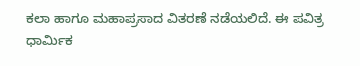ಕಲಾ ಹಾಗೂ ಮಹಾಪ್ರಸಾದ ವಿತರಣೆ ನಡೆಯಲಿದೆ. ಈ ಪವಿತ್ರ ಧಾರ್ಮಿಕ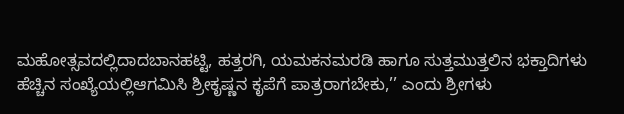ಮಹೋತ್ಸವದಲ್ಲಿದಾದಬಾನಹಟ್ಟಿ, ಹತ್ತರಗಿ, ಯಮಕನಮರಡಿ ಹಾಗೂ ಸುತ್ತಮುತ್ತಲಿನ ಭಕ್ತಾದಿಗಳು ಹೆಚ್ಚಿನ ಸಂಖ್ಯೆಯಲ್ಲಿಆಗಮಿಸಿ ಶ್ರೀಕೃಷ್ಣನ ಕೃಪೆಗೆ ಪಾತ್ರರಾಗಬೇಕು,’’ ಎಂದು ಶ್ರೀಗಳು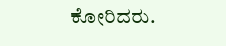ಕೋರಿದರು.